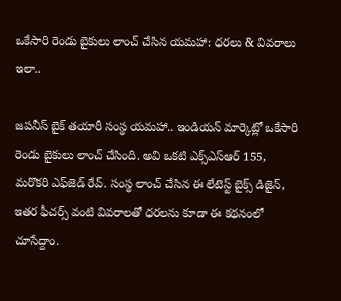ఒకేసారి రెండు బైకులు లాంచ్ చేసిన యమహా: ధరలు & వివరాలు ఇలా..

జపనీస్ బైక్ తయారీ సంస్థ యమహా.. ఇండియన్ మార్కెట్లో ఒకేసారి రెండు బైకులు లాంచ్ చేసింది. అవి ఒకటి ఎక్స్ఎస్ఆర్ 155, మరొకరి ఎఫ్‌జెడ్ రేవ్. సంస్థ లాంచ్ చేసిన ఈ లేటెస్ట్ బైక్స్ డిజైన్, ఇతర ఫీచర్స్ వంటి వివరాలతో ధరలను కూడా ఈ కథనంలో చూసేద్దాం.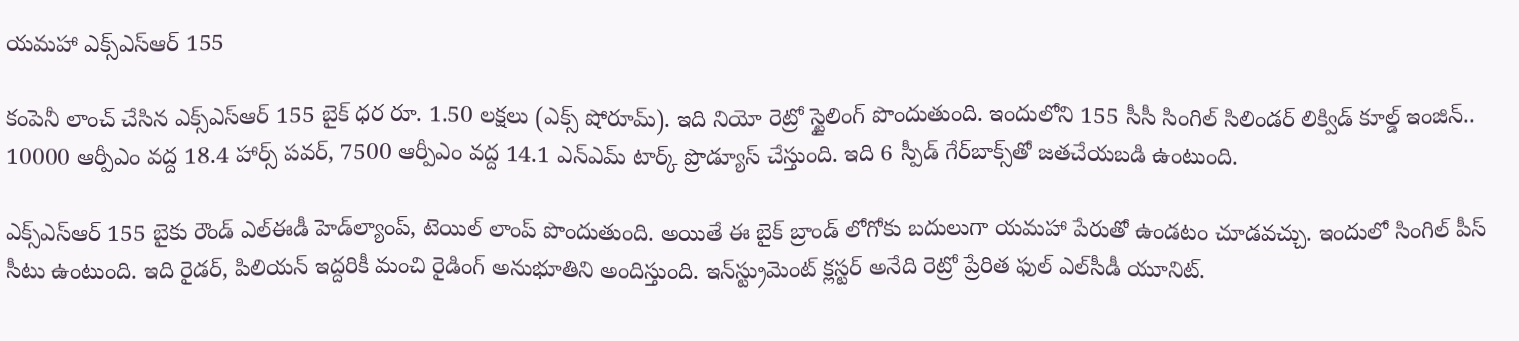యమహా ఎక్స్ఎస్ఆర్ 155

కంపెనీ లాంచ్ చేసిన ఎక్స్ఎస్ఆర్ 155 బైక్ ధర రూ. 1.50 లక్షలు (ఎక్స్ షోరూమ్). ఇది నియో రెట్రో స్టైలింగ్ పొందుతుంది. ఇందులోని 155 సీసీ సింగిల్ సిలిండర్ లిక్విడ్ కూల్డ్ ఇంజిన్.. 10000 ఆర్పీఎం వద్ద 18.4 హార్స్ పవర్, 7500 ఆర్పీఎం వద్ద 14.1 ఎన్ఎమ్ టార్క్ ప్రొడ్యూస్ చేస్తుంది. ఇది 6 స్పీడ్ గేర్‌బాక్స్‌తో జతచేయబడి ఉంటుంది.

ఎక్స్ఎస్ఆర్ 155 బైకు రౌండ్ ఎల్ఈడీ హెడ్‌ల్యాంప్, టెయిల్ లాంప్ పొందుతుంది. అయితే ఈ బైక్ బ్రాండ్ లోగోకు బదులుగా యమహా పేరుతో ఉండటం చూడవచ్చు. ఇందులో సింగిల్ పీస్ సీటు ఉంటుంది. ఇది రైడర్, పిలియన్ ఇద్దరికీ మంచి రైడింగ్ అనుభూతిని అందిస్తుంది. ఇన్‌స్ట్రుమెంట్ క్లస్టర్ అనేది రెట్రో ప్రేరిత ఫుల్ ఎల్‌సీడీ యూనిట్.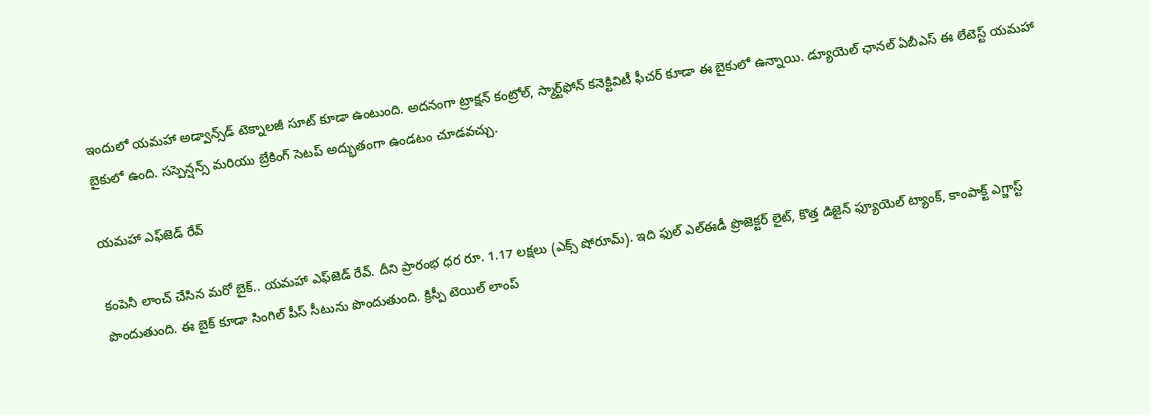ఇందులో యమహా అడ్వాన్స్‌డ్ టెక్నాలజీ సూట్ కూడా ఉంటుంది. అదనంగా ట్రాక్షన్ కంట్రోల్, స్మార్ట్‌ఫోన్ కనెక్టివిటీ ఫీచర్ కూడా ఈ బైకులో ఉన్నాయి. డ్యూయెల్ ఛానల్ ఏబీఎస్ ఈ లేటెస్ట్ యమహా బైకులో ఉంది. సస్పెన్షన్స్ మరియు బ్రేకింగ్ సెటప్ అద్భుతంగా ఉండటం చూడవచ్చు.

యమహా ఎఫ్‌జెడ్ రేవ్

కంపెనీ లాంచ్ చేసిన మరో బైక్.. యమహా ఎఫ్‌జెడ్ రేవ్. దీని ప్రారంభ ధర రూ. 1.17 లక్షలు (ఎక్స్ షోరూమ్). ఇది ఫుల్ ఎల్ఈడీ ప్రొజెక్టర్ లైట్, కొత్త డిజైన్ ఫ్యూయెల్ ట్యాంక్, కాంపాక్ట్ ఎగ్జాస్ట్ పొందుతుంది. ఈ బైక్ కూడా సింగిల్ పీస్ సీటును పొందుతుంది. క్రిస్పీ టెయిల్ లాంప్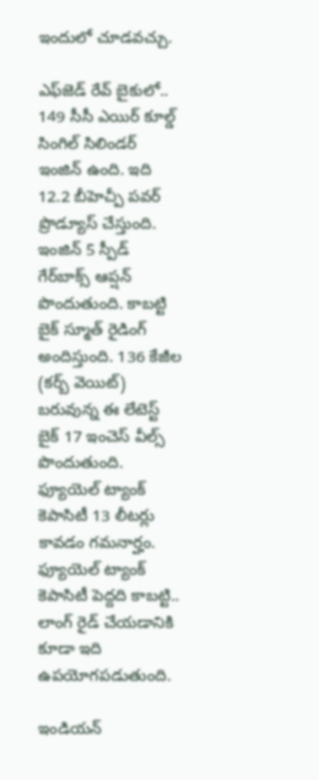ఇందులో చూడవచ్చు.

ఎఫ్‌జెడ్ రేవ్ బైకులో.. 149 సీసీ ఎయిర్ కూల్డ్ సింగిల్ సిలిండర్ ఇంజిన్ ఉంది. ఇది 12.2 బీహెచ్పీ పవర్ ప్రొడ్యూస్ చేస్తుంది. ఇంజిన్ 5 స్పీడ్ గేర్‌బాక్స్ ఆప్షన్ పొందుతుంది. కాబట్టి బైక్ స్మూత్ రైడింగ్ అందిస్తుంది. 136 కేజీల (కర్బ్ వెయిట్) బరువున్న ఈ లేటెస్ట్ బైక్ 17 ఇంచెస్ వీల్స్ పొందుతుంది. ఫ్యూయెల్ ట్యాంక్ కెపాసిటీ 13 లీటర్లు కావడం గమనార్హం. ఫ్యూయెల్ ట్యాంక్ కెపాసిటీ పెద్దది కాబట్టి.. లాంగ్ రైడ్ చేయడానికి కూడా ఇది ఉపయోగపడుతుంది.

ఇండియన్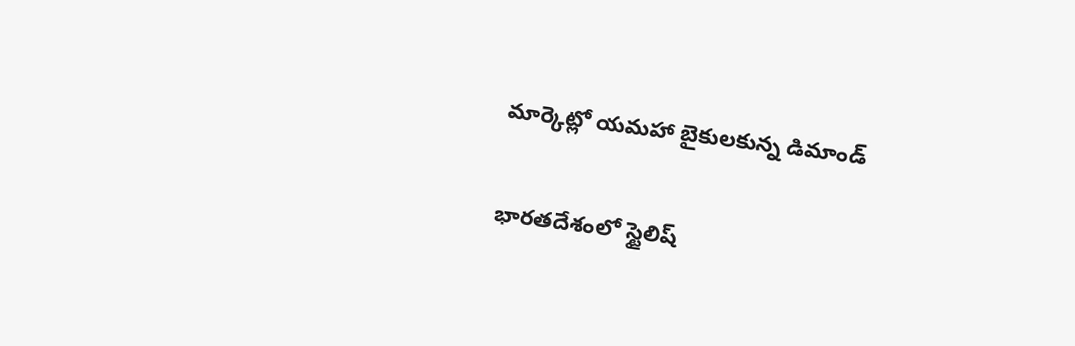మార్కెట్లో యమహా బైకులకున్న డిమాండ్

భారతదేశంలో స్టైలిష్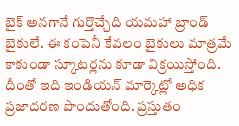బైక్ అనగానే గుర్తొచ్చేది యమహా బ్రాండ్ బైకులే. ఈ కంపెనీ కేవలం బైకులు మాత్రమే కాకుండా స్కూటర్లను కూడా విక్రయిస్తోంది. దీంతో ఇది ఇండియన్ మార్కెట్లో అధిక ప్రజాదరణ పొందుతోంది. ప్రస్తుతం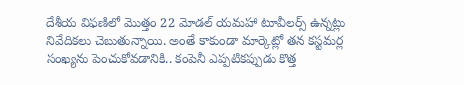దేశీయ విఫణిలో మొత్తం 22 మోడల్ యమహా టూవీలర్స్ ఉన్నట్లు నివేదికలు చెబుతున్నాయి. అంతే కాకుండా మార్కెట్లో తన కస్టమర్ల సంఖ్యను పెంచుకోవడానికి.. కంపెనీ ఎప్పటికప్పుడు కొత్త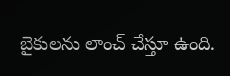బైకులను లాంచ్ చేస్తూ ఉంది.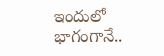ఇందులో భాగంగానే..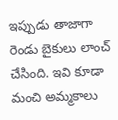ఇప్పుడు తాజాగా రెండు బైకులు లాంచ్ చేసింది. ఇవి కూడా మంచి అమ్మకాలు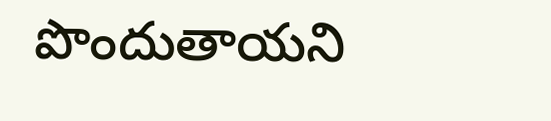పొందుతాయని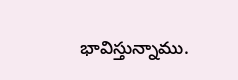భావిస్తున్నాము.